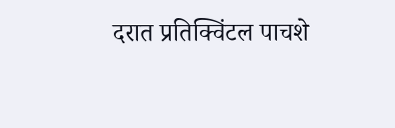दरात प्रतिक्विंटल पाचशे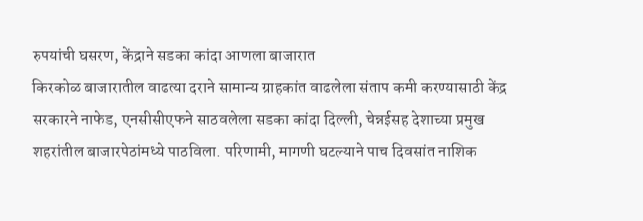रुपयांची घसरण, केंद्राने सडका कांदा आणला बाजारात
किरकोळ बाजारातील वाढत्या दराने सामान्य ग्राहकांत वाढलेला संताप कमी करण्यासाठी केंद्र सरकारने नाफेड, एनसीसीएफने साठवलेला सडका कांदा दिल्ली, चेन्नईसह देशाच्या प्रमुख शहरांतील बाजारपेठांमध्ये पाठविला. परिणामी, मागणी घटल्याने पाच दिवसांत नाशिक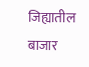जिह्यातील बाजार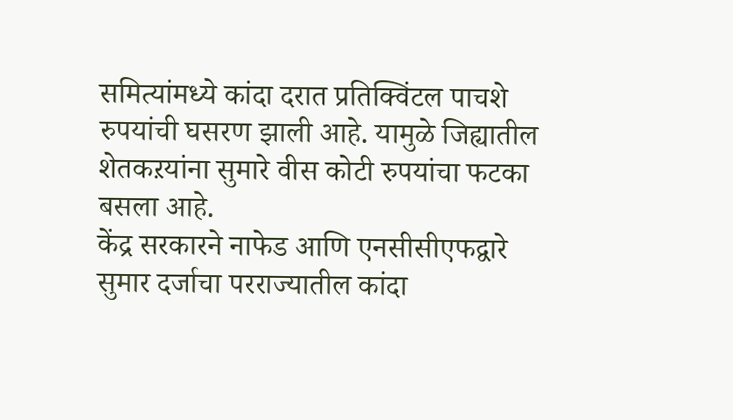समित्यांमध्ये कांदा दरात प्रतिक्विंटल पाचशे रुपयांची घसरण झाली आहे. यामुळे जिह्यातील शेतकऱयांना सुमारे वीस कोटी रुपयांचा फटका बसला आहे.
केंद्र सरकारने नाफेड आणि एनसीसीएफद्वारे सुमार दर्जाचा परराज्यातील कांदा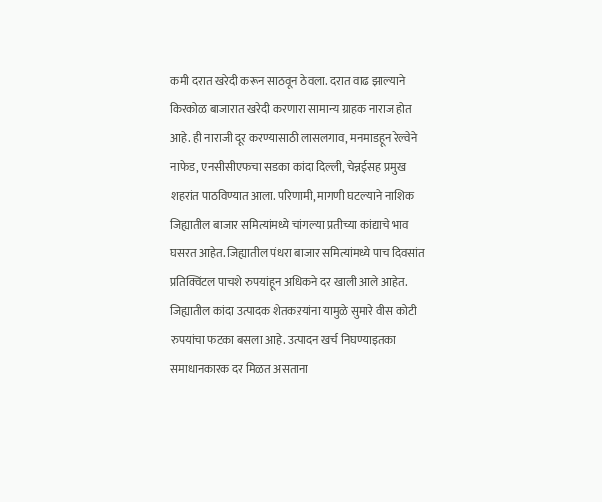कमी दरात खरेदी करून साठवून ठेवला. दरात वाढ झाल्याने किरकोळ बाजारात खरेदी करणारा सामान्य ग्राहक नाराज होत आहे. ही नाराजी दूर करण्यासाठी लासलगाव, मनमाडहून रेल्वेने नाफेड, एनसीसीएफचा सडका कांदा दिल्ली, चेन्नईसह प्रमुख शहरांत पाठविण्यात आला. परिणामी, मागणी घटल्याने नाशिक जिह्यातील बाजार समित्यांमध्ये चांगल्या प्रतीच्या कांद्याचे भाव घसरत आहेत. जिह्यातील पंधरा बाजार समित्यांमध्ये पाच दिवसांत प्रतिक्विंटल पाचशे रुपयांहून अधिकने दर खाली आले आहेत. जिह्यातील कांदा उत्पादक शेतकऱयांना यामुळे सुमारे वीस कोटी रुपयांचा फटका बसला आहे. उत्पादन खर्च निघण्याइतका समाधानकारक दर मिळत असताना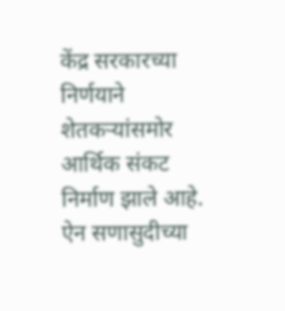केंद्र सरकारच्या निर्णयाने शेतकऱ्यांसमोर आर्थिक संकट निर्माण झाले आहे. ऐन सणासुदीच्या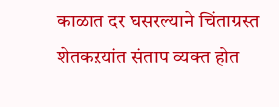काळात दर घसरल्याने चिंताग्रस्त शेतकऱयांत संताप व्यक्त होत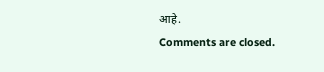आहे.
Comments are closed.